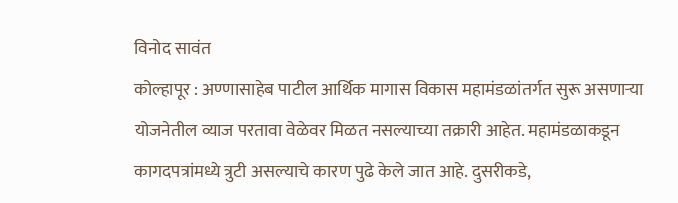विनोद सावंत
कोल्हापूर : अण्णासाहेब पाटील आर्थिक मागास विकास महामंडळांतर्गत सुरू असणाऱ्या योजनेतील व्याज परतावा वेळेवर मिळत नसल्याच्या तक्रारी आहेत. महामंडळाकडून कागदपत्रांमध्ये त्रुटी असल्याचे कारण पुढे केले जात आहे. दुसरीकडे,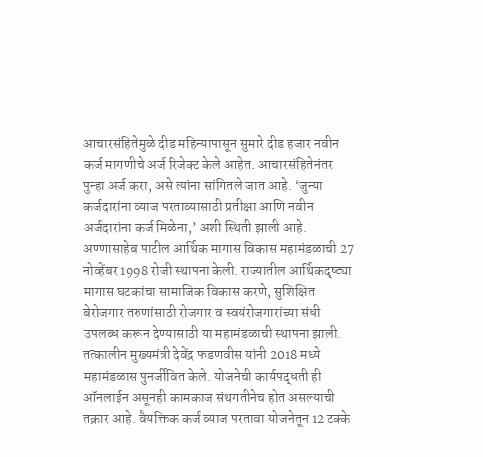आचारसंहितेमुळे दीड महिन्यापासून सुमारे दीड हजार नवीन कर्ज मागणीचे अर्ज रिजेक्ट केले आहेत. आचारसंहितेनंतर पुन्हा अर्ज करा, असे त्यांना सांगितले जात आहे. ‘जुन्या कर्जदारांना व्याज परताव्यासाठी प्रतीक्षा आणि नवीन अर्जदारांना कर्ज मिळेना,’ अशी स्थिती झाली आहे.
अण्णासाहेब पाटील आर्थिक मागास विकास महामंडळाची 27 नोव्हेंबर 1998 रोजी स्थापना केली. राज्यातील आर्थिकदृष्ट्या मागास घटकांचा सामाजिक विकास करणे, सुशिक्षित बेरोजगार तरुणांसाठी रोजगार व स्वयंरोजगारांच्या संधी उपलब्ध करून देण्यासाठी या महामंडळाची स्थापना झाली. तत्कालीन मुख्यमंत्री देवेंद्र फडणवीस यांनी 2018 मध्ये महामंडळास पुनर्जीवित केले. योजनेची कार्यपद्धती ही ऑनलाईन असूनही कामकाज संथगतीनेच होत असल्याची तक्रार आहे. वैयक्तिक कर्ज व्याज परतावा योजनेतून 12 टक्के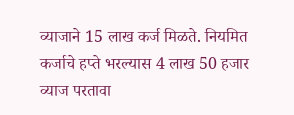व्याजाने 15 लाख कर्ज मिळते. नियमित कर्जाचे हप्ते भरल्यास 4 लाख 50 हजार व्याज परतावा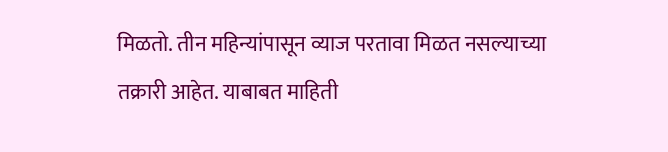मिळतो. तीन महिन्यांपासून व्याज परतावा मिळत नसल्याच्या तक्रारी आहेत. याबाबत माहिती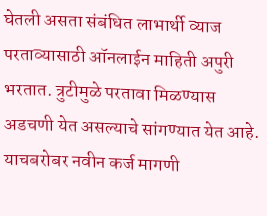घेतली असता संबंधित लाभार्थी व्याज परताव्यासाठी ऑनलाईन माहिती अपुरी भरतात. त्रुटीमुळे परतावा मिळण्यास अडचणी येत असल्याचे सांगण्यात येत आहे. याचबरोबर नवीन कर्ज मागणी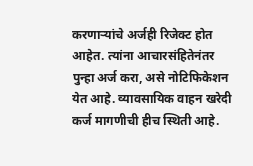करणाऱ्यांचे अर्जही रिजेक्ट होत आहेत. त्यांना आचारसंहितेनंतर पुन्हा अर्ज करा, असे नोटिफिकेशन येत आहे. व्यावसायिक वाहन खरेदी कर्ज मागणीची हीच स्थिती आहे.